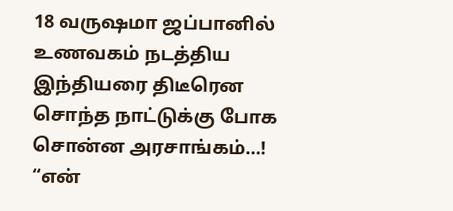18 வருஷமா ஜப்பானில் உணவகம் நடத்திய இந்தியரை திடீரென சொந்த நாட்டுக்கு போக சொன்ன அரசாங்கம்…! “என்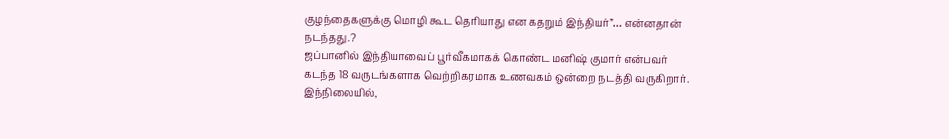குழந்தைகளுக்கு மொழி கூட தெரியாது என கதறும் இந்தியர்”… என்னதான் நடந்தது.?
ஜப்பானில் இந்தியாவைப் பூர்வீகமாகக் கொண்ட மனிஷ் குமார் என்பவர் கடந்த 18 வருடங்களாக வெற்றிகரமாக உணவகம் ஒன்றை நடத்தி வருகிறார். இந்நிலையில்,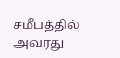சமீபத்தில் அவரது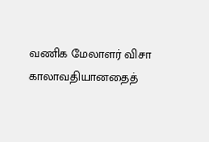வணிக மேலாளர் விசா காலாவதியானதைத்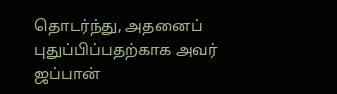தொடர்ந்து, அதனைப் புதுப்பிப்பதற்காக அவர் ஜப்பான்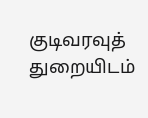குடிவரவுத் துறையிடம்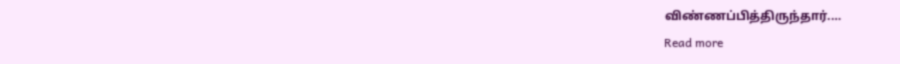விண்ணப்பித்திருந்தார்.…
Read more